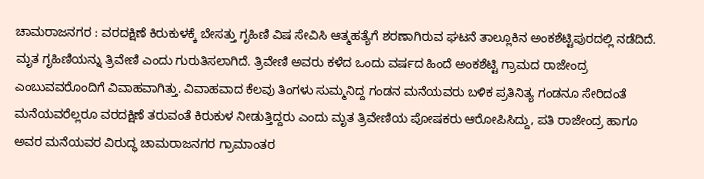ಚಾಮರಾಜನಗರ : ವರದಕ್ಷಿಣೆ ಕಿರುಕುಳಕ್ಕೆ ಬೇಸತ್ತು ಗೃಹಿಣಿ ವಿಷ ಸೇವಿಸಿ ಆತ್ಮಹತ್ಯೆಗೆ ಶರಣಾಗಿರುವ ಘಟನೆ ತಾಲ್ಲೂಕಿನ ಅಂಕಶೆಟ್ಟಿಪುರದಲ್ಲಿ ನಡೆದಿದೆ. ಮೃತ ಗೃಹಿಣಿಯನ್ನು ತ್ರಿವೇಣಿ ಎಂದು ಗುರುತಿಸಲಾಗಿದೆ. ತ್ರಿವೇಣಿ ಅವರು ಕಳೆದ ಒಂದು ವರ್ಷದ ಹಿಂದೆ ಅಂಕಶೆಟ್ಟಿ ಗ್ರಾಮದ ರಾಜೇಂದ್ರ ಎಂಬುವವರೊಂದಿಗೆ ವಿವಾಹವಾಗಿತ್ತು. ವಿವಾಹವಾದ ಕೆಲವು ತಿಂಗಳು ಸುಮ್ಮನಿದ್ದ ಗಂಡನ ಮನೆಯವರು ಬಳಿಕ ಪ್ರತಿನಿತ್ಯ ಗಂಡನೂ ಸೇರಿದಂತೆ ಮನೆಯವರೆಲ್ಲರೂ ವರದಕ್ಷಿಣೆ ತರುವಂತೆ ಕಿರುಕುಳ ನೀಡುತ್ತಿದ್ದರು ಎಂದು ಮೃತ ತ್ರಿವೇಣಿಯ ಪೋಷಕರು ಆರೋಪಿಸಿದ್ದು, ಪತಿ ರಾಜೇಂದ್ರ ಹಾಗೂ ಅವರ ಮನೆಯವರ ವಿರುದ್ಧ ಚಾಮರಾಜನಗರ ಗ್ರಾಮಾಂತರ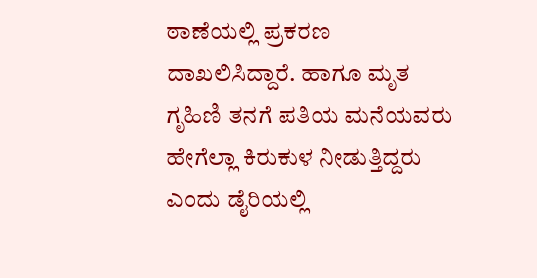ಠಾಣೆಯಲ್ಲಿ ಪ್ರಕರಣ ದಾಖಲಿಸಿದ್ದಾರೆ. ಹಾಗೂ ಮೃತ ಗೃಹಿಣಿ ತನಗೆ ಪತಿಯ ಮನೆಯವರು ಹೇಗೆಲ್ಲಾ ಕಿರುಕುಳ ನೀಡುತ್ತಿದ್ದರು ಎಂದು ಡೈರಿಯಲ್ಲಿ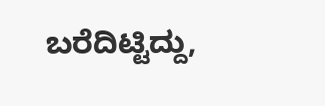ಬರೆದಿಟ್ಟಿದ್ದು,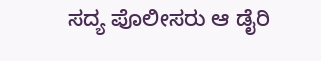ಸದ್ಯ ಪೊಲೀಸರು ಆ ಡೈರಿ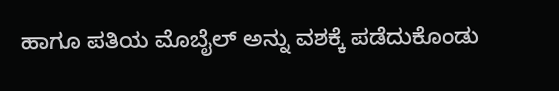ಹಾಗೂ ಪತಿಯ ಮೊಬೈಲ್ ಅನ್ನು ವಶಕ್ಕೆ ಪಡೆದುಕೊಂಡು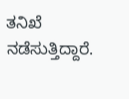ತನಿಖೆ ನಡೆಸುತ್ತಿದ್ದಾರೆ.